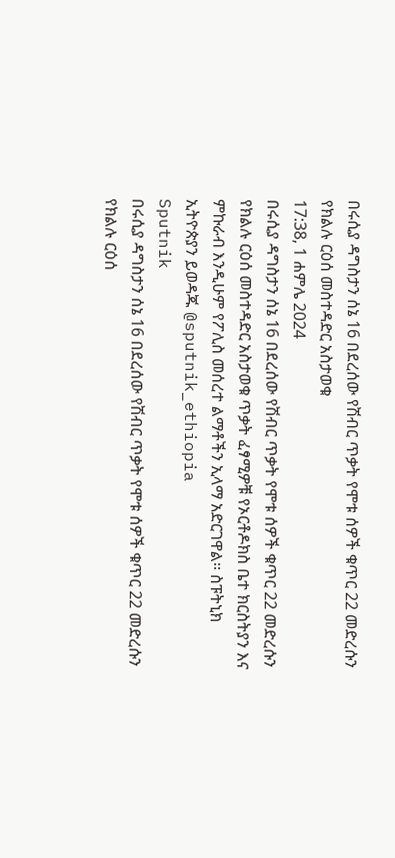በሩሲያ ዳግስታን ሰኔ 16 በደረሰው የሽብር ጥቃት የሞቱ ሰዎች ቁጥር 22 መድረሱን የክልሉ ርዕሰ መስተዳድር አስታወቁ
17:38, 1 ሐምሌ 2024
በሩሲያ ዳግስታን ሰኔ 16 በደረሰው የሽብር ጥቃት የሞቱ ሰዎች ቁጥር 22 መድረሱን የክልሉ ርዕሰ መስተዳድር አስታወቁ ጥቃት ፈፃሚዎቹ የኦርቶዶክስ ቤተ ክርስትያን እና ምኩራብ እንዲሁም የፖሊስ መሰረተ ልማቶችን ኢላማ አድርገዋል፡፡ ስፑትኒክ ኢትዮጵያን ይወዳጁ @sputnik_ethiopia
Sputnik
በሩሲያ ዳግስታን ሰኔ 16 በደረሰው የሽብር ጥቃት የሞቱ ሰዎች ቁጥር 22 መድረሱን የክልሉ ርዕሰ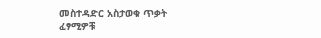መስተዳድር አስታወቁ ጥቃት ፈፃሚዎቹ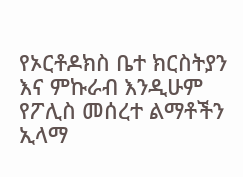የኦርቶዶክስ ቤተ ክርስትያን እና ምኩራብ እንዲሁም የፖሊስ መሰረተ ልማቶችን ኢላማ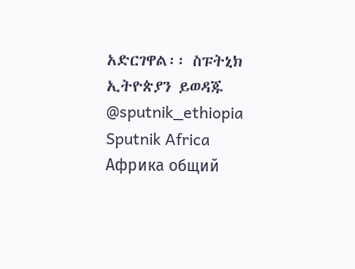አድርገዋል፡፡ ስፑትኒክ ኢትዮጵያን ይወዳጁ @sputnik_ethiopia
Sputnik Africa
Африка общий